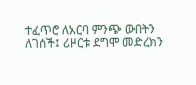ተፈጥሮ ለአርባ ምንጭ ውበትን ለገሰች፤ ሪዞርቱ ደግሞ መድረክን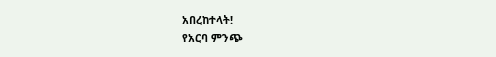አበረከተላት!
የአርባ ምንጭ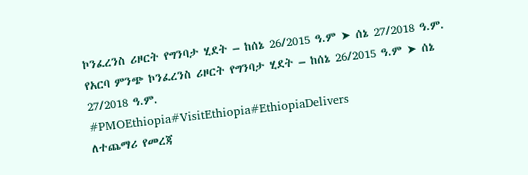ኮንፈረንስ ሪዞርት የግንባታ ሂደት – ከሰኔ 26/2015 ዓ.ም ➤ ሰኔ 27/2018 ዓ.ም.
የአርባ ምንጭ ኮንፈረንስ ሪዞርት የግንባታ ሂደት – ከሰኔ 26/2015 ዓ.ም ➤ ሰኔ 27/2018 ዓ.ም.
#PMOEthiopia#VisitEthiopia#EthiopiaDelivers
ለተጨማሪ የመረጃ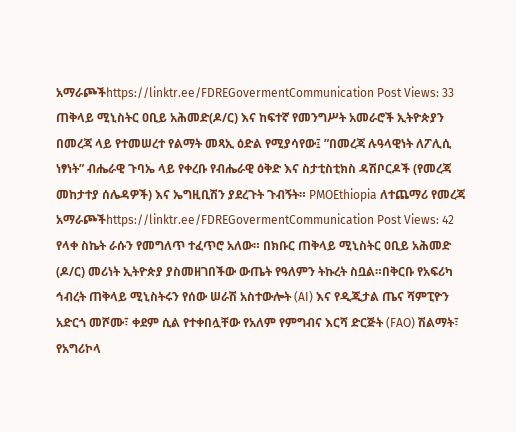አማራጮችhttps://linktr.ee/FDREGovermentCommunication Post Views: 33
ጠቅላይ ሚኒስትር ዐቢይ አሕመድ(ዶ/ር) እና ከፍተኛ የመንግሥት አመራሮች ኢትዮጵያን በመረጃ ላይ የተመሠረተ የልማት መጻኢ ዕድል የሚያሳየው፤ ”በመረጃ ሉዓላዊነት ለፖሊሲ ነፃነት” ብሔራዊ ጉባኤ ላይ የቀረቡ የብሔራዊ ዕቅድ እና ስታቲስቲክስ ዳሽቦርዶች (የመረጃ መከታተያ ሰሌዳዎች) እና ኤግዚቢሽን ያደረጉት ጉብኝት። PMOEthiopia ለተጨማሪ የመረጃ አማራጮችhttps://linktr.ee/FDREGovermentCommunication Post Views: 42
የላቀ ስኬት ራሱን የመግለጥ ተፈጥሮ አለው። በክቡር ጠቅላይ ሚኒስትር ዐቢይ አሕመድ (ዶ/ር) መሪነት ኢትዮጵያ ያስመዘገበችው ውጤት የዓለምን ትኩረት ስቧል።በቅርቡ የአፍሪካ ኅብረት ጠቅላይ ሚኒስትሩን የሰው ሠራሽ አስተውሎት (AI) እና የዲጂታል ጤና ሻምፒዮን አድርጎ መሾሙ፣ ቀደም ሲል የተቀበሏቸው የአለም የምግብና እርሻ ድርጅት (FAO) ሽልማት፣ የአግሪኮላ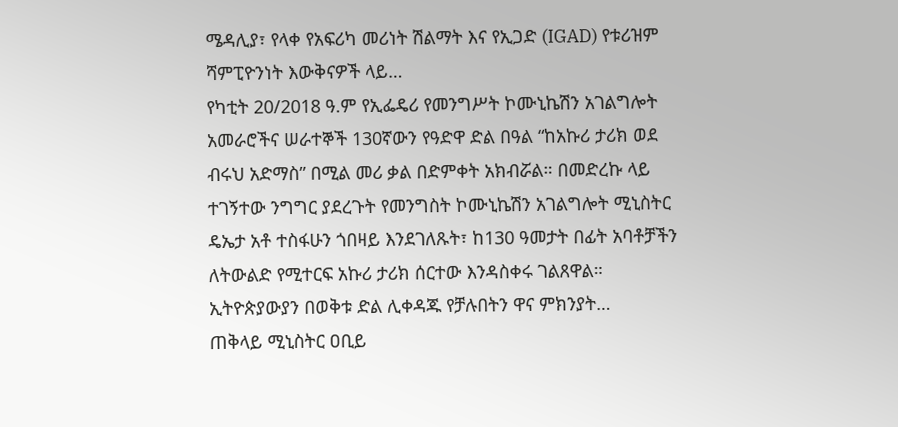ሜዳሊያ፣ የላቀ የአፍሪካ መሪነት ሽልማት እና የኢጋድ (IGAD) የቱሪዝም ሻምፒዮንነት እውቅናዎች ላይ…
የካቲት 20/2018 ዓ.ም የኢፌዴሪ የመንግሥት ኮሙኒኬሽን አገልግሎት አመራሮችና ሠራተኞች 130ኛውን የዓድዋ ድል በዓል “ከአኩሪ ታሪክ ወደ ብሩህ አድማስ” በሚል መሪ ቃል በድምቀት አክብሯል። በመድረኩ ላይ ተገኝተው ንግግር ያደረጉት የመንግስት ኮሙኒኬሽን አገልግሎት ሚኒስትር ዴኤታ አቶ ተስፋሁን ጎበዛይ እንደገለጹት፣ ከ130 ዓመታት በፊት አባቶቻችን ለትውልድ የሚተርፍ አኩሪ ታሪክ ሰርተው እንዳስቀሩ ገልጸዋል። ኢትዮጵያውያን በወቅቱ ድል ሊቀዳጁ የቻሉበትን ዋና ምክንያት…
ጠቅላይ ሚኒስትር ዐቢይ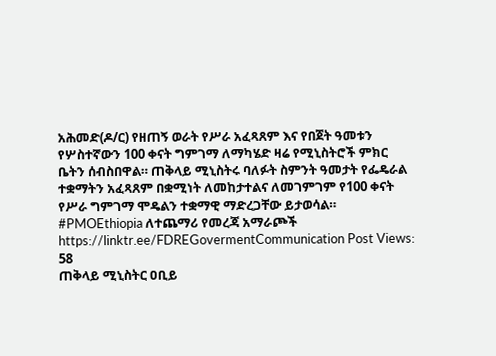አሕመድ(ዶ/ር) የዘጠኝ ወራት የሥራ አፈጻጸም እና የበጀት ዓመቱን የሦስተኛውን 100 ቀናት ግምገማ ለማካሄድ ዛሬ የሚኒስትሮች ምክር ቤትን ሰብስበዋል። ጠቅላይ ሚኒስትሩ ባለፉት ስምንት ዓመታት የፌዴራል ተቋማትን አፈጻጸም በቋሚነት ለመከታተልና ለመገምገም የ100 ቀናት የሥራ ግምገማ ሞዴልን ተቋማዊ ማድረጋቸው ይታወሳል። #PMOEthiopia ለተጨማሪ የመረጃ አማራጮች https://linktr.ee/FDREGovermentCommunication Post Views: 58
ጠቅላይ ሚኒስትር ዐቢይ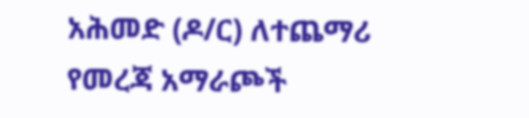አሕመድ (ዶ/ር) ለተጨማሪ የመረጃ አማራጮች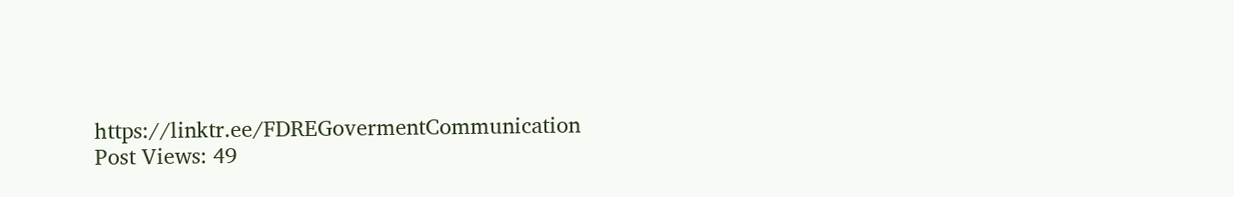https://linktr.ee/FDREGovermentCommunication Post Views: 49